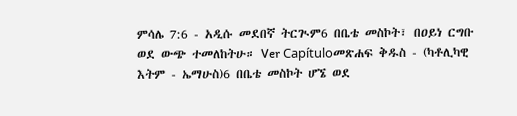ምሳሌ 7:6 - አዲሱ መደበኛ ትርጒም6 በቤቴ መስኮት፣ በዐይነ ርግቡ ወደ ውጭ ተመለከትሁ። Ver Capítuloመጽሐፍ ቅዱስ - (ካቶሊካዊ እትም - ኤማሁስ)6 በቤቴ መስኮት ሆኜ ወደ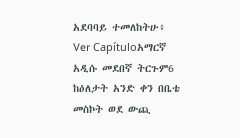አደባባይ ተመለከትሁ፥ Ver Capítuloአማርኛ አዲሱ መደበኛ ትርጉም6 ከዕለታት አንድ ቀን በቤቴ መስኮት ወደ ውጪ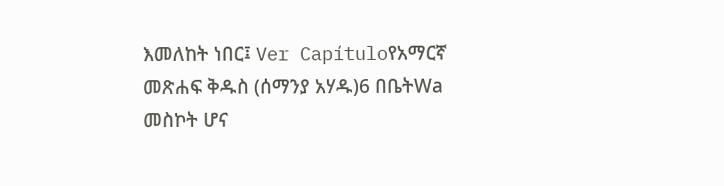እመለከት ነበር፤ Ver Capítuloየአማርኛ መጽሐፍ ቅዱስ (ሰማንያ አሃዱ)6 በቤትWa መስኮት ሆና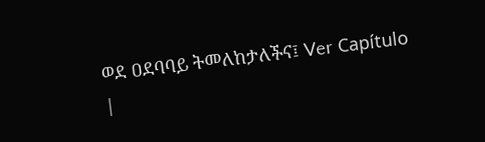ወደ ዐደባባይ ትመለከታለችና፤ Ver Capítulo |